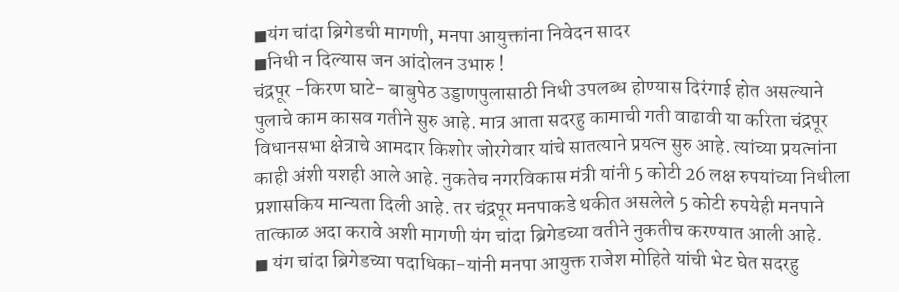◼यंग चांदा ब्रिगेडची मागणी, मनपा आयुक्तांना निवेदन सादर
◼निधी न दिल्यास जन आंदोलन उभारु !
चंद्रपूर -किरण घाटे- बाबुपेठ उड्डाणपुलासाठी निधी उपलब्ध होण्यास दिरंगाई होत असल्याने पुलाचे काम कासव गतीने सुरु आहे. मात्र आता सदरहु कामाची गती वाढावी या करिता चंद्रपूर विधानसभा क्षेत्राचे आमदार किशोर जोरगेवार यांचे सातत्याने प्रयत्न सुरु आहे. त्यांच्या प्रयत्नांना काही अंशी यशही आले आहे. नुकतेच नगरविकास मंत्री यांनी 5 कोटी 26 लक्ष रुपयांच्या निधीला प्रशासकिय मान्यता दिली आहे. तर चंद्रपूर मनपाकडे थकीत असलेले 5 कोटी रुपयेही मनपाने तात्काळ अदा करावे अशी मागणी यंग चांदा ब्रिगेडच्या वतीने नुकतीच करण्यात आली आहे.
◼ यंग चांदा ब्रिगेडच्या पदाधिका-यांनी मनपा आयुक्त राजेश मोहिते यांची भेट घेत सदरहु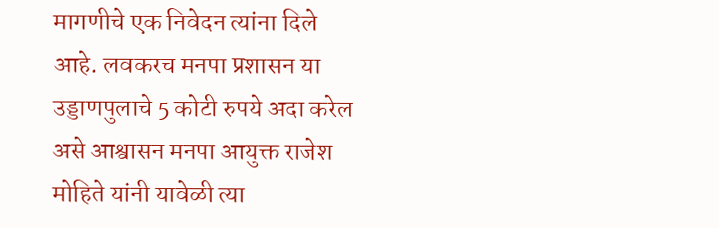मागणीचे एक निवेदन त्यांना दिले आहे. लवकरच मनपा प्रशासन या उड्डाणपुलाचे 5 कोटी रुपये अदा करेल असे आश्वासन मनपा आयुक्त राजेश मोहिते यांनी यावेळी त्या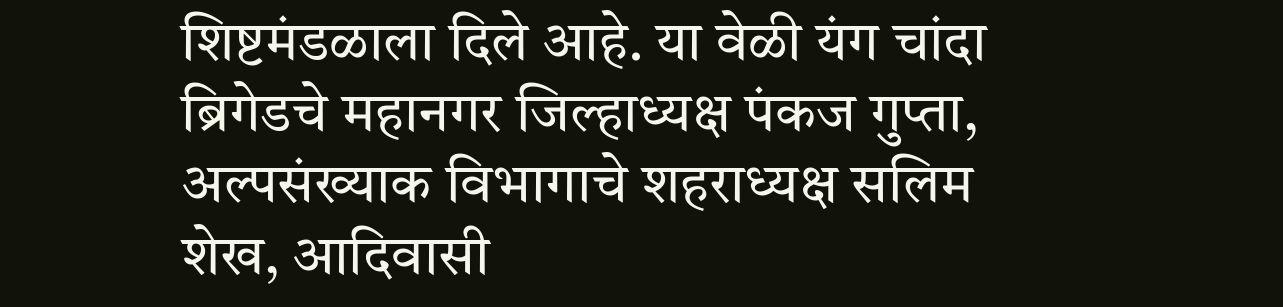शिष्टमंडळाला दिले आहे. या वेळी यंग चांदा ब्रिगेडचे महानगर जिल्हाध्यक्ष पंकज गुप्ता, अल्पसंख्याक विभागाचे शहराध्यक्ष सलिम शेख, आदिवासी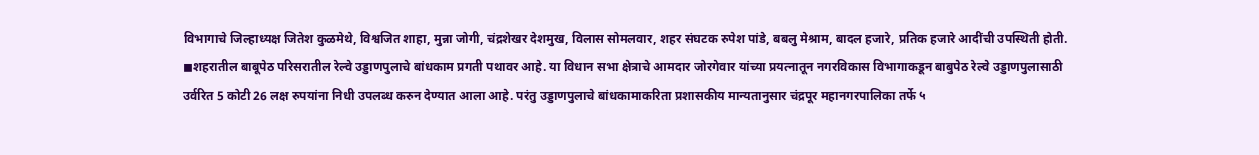विभागाचे जिल्हाध्यक्ष जितेश कुळमेथे, विश्वजित शाहा, मुन्ना जोगी, चंद्रशेखर देशमुख, विलास सोमलवार, शहर संघटक रुपेश पांडे, बबलु मेश्राम, बादल हजारे, प्रतिक हजारे आदींची उपस्थिती होती.
◼शहरातील बाबूपेठ परिसरातील रेल्वे उड्डाणपुलाचे बांधकाम प्रगती पथावर आहे. या विधान सभा क्षेत्राचे आमदार जोरगेवार यांच्या प्रयत्नातून नगरविकास विभागाकडून बाबुपेठ रेल्वे उड्डाणपुलासाठी उर्वरित 5 कोटी 26 लक्ष रुपयांना निधी उपलब्ध करुन देण्यात आला आहे. परंतु उड्डाणपुलाचे बांधकामाकरिता प्रशासकीय मान्यतानुसार चंद्रपूर महानगरपालिका तर्फे ५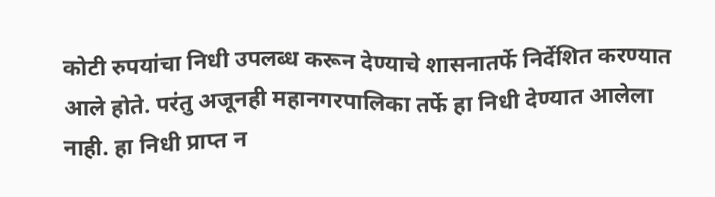कोटी रुपयांचा निधी उपलब्ध करून देण्याचे शासनातर्फे निर्देशित करण्यात आले होते. परंतु अजूनही महानगरपालिका तर्फे हा निधी देण्यात आलेला नाही. हा निधी प्राप्त न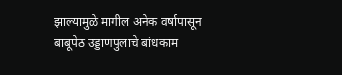झाल्यामुळे मागील अनेक वर्षापासून बाबूपेठ उड्डाणपुलाचे बांधकाम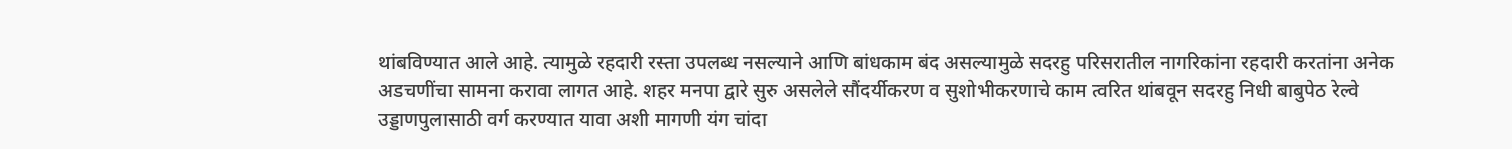थांबविण्यात आले आहे. त्यामुळे रहदारी रस्ता उपलब्ध नसल्याने आणि बांधकाम बंद असल्यामुळे सदरहु परिसरातील नागरिकांना रहदारी करतांना अनेक अडचणींचा सामना करावा लागत आहे. शहर मनपा द्वारे सुरु असलेले सौंदर्यीकरण व सुशोभीकरणाचे काम त्वरित थांबवून सदरहु निधी बाबुपेठ रेल्वे उड्डाणपुलासाठी वर्ग करण्यात यावा अशी मागणी यंग चांदा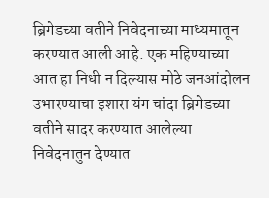ब्रिगेडच्या वतीने निवेदनाच्या माध्यमातून करण्यात आली आहे. एक महिण्याच्या आत हा निधी न दिल्यास मोठे जनआंदोलन उभारण्याचा इशारा यंग चांदा ब्रिगेडच्या वतीने सादर करण्यात आलेल्या निवेदनातुन देण्यात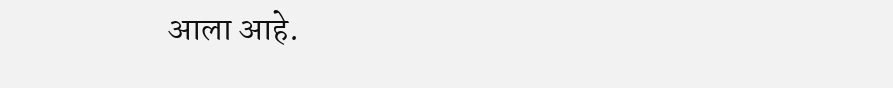आला आहे.